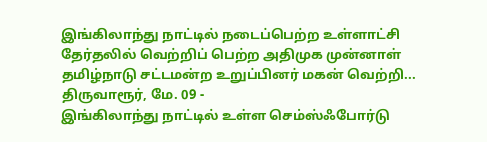இங்கிலாந்து நாட்டில் நடைப்பெற்ற உள்ளாட்சி தேர்தலில் வெற்றிப் பெற்ற அதிமுக முன்னாள் தமிழ்நாடு சட்டமன்ற உறுப்பினர் மகன் வெற்றி...
திருவாரூர், மே. 09 -
இங்கிலாந்து நாட்டில் உள்ள செம்ஸ்ஃபோர்டு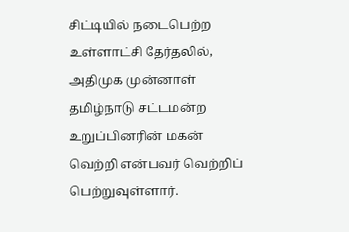சிட்டியில் நடைபெற்ற உள்ளாட்சி தேர்தலில், அதிமுக முன்னாள் தமிழ்நாடு சட்டமன்ற உறுப்பினரின் மகன் வெற்றி என்பவர் வெற்றிப் பெற்றுவுள்ளார்.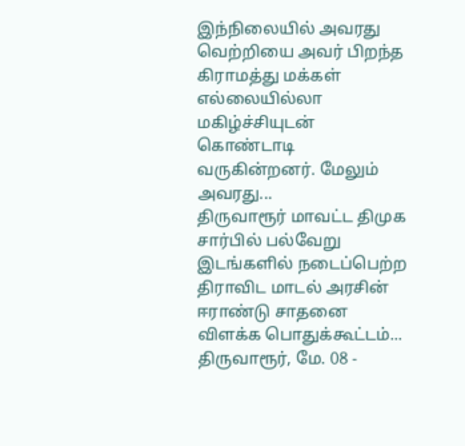இந்நிலையில் அவரது வெற்றியை அவர் பிறந்த கிராமத்து மக்கள் எல்லையில்லா மகிழ்ச்சியுடன் கொண்டாடி வருகின்றனர். மேலும் அவரது...
திருவாரூர் மாவட்ட திமுக சார்பில் பல்வேறு இடங்களில் நடைப்பெற்ற திராவிட மாடல் அரசின் ஈராண்டு சாதனை விளக்க பொதுக்கூட்டம்...
திருவாரூர், மே. 08 -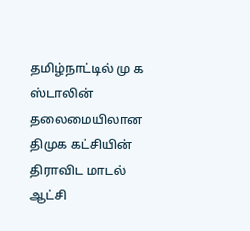தமிழ்நாட்டில் மு க ஸ்டாலின் தலைமையிலான திமுக கட்சியின் திராவிட மாடல் ஆட்சி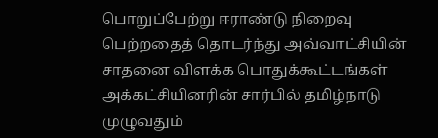பொறுப்பேற்று ஈராண்டு நிறைவு பெற்றதைத் தொடர்ந்து அவ்வாட்சியின் சாதனை விளக்க பொதுக்கூட்டங்கள் அக்கட்சியினரின் சார்பில் தமிழ்நாடு முழுவதும்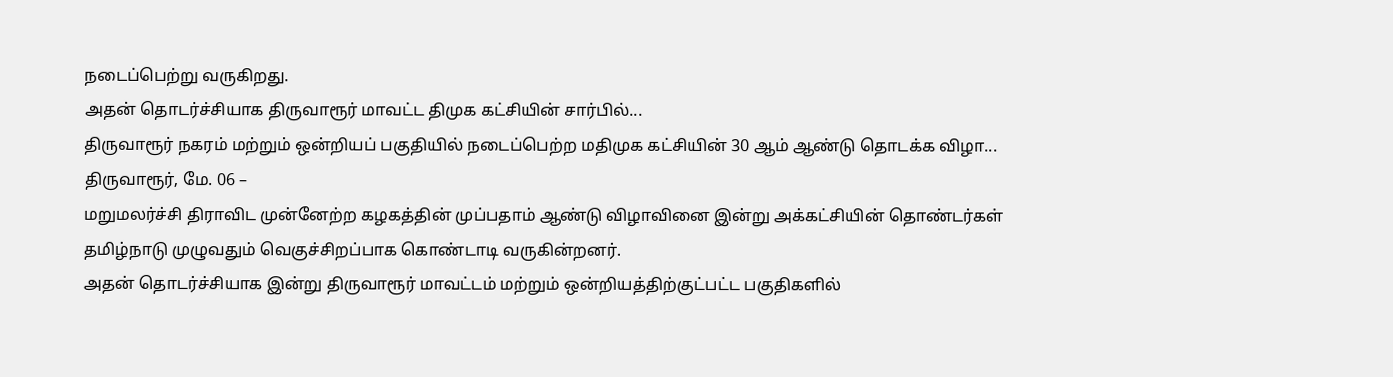நடைப்பெற்று வருகிறது.
அதன் தொடர்ச்சியாக திருவாரூர் மாவட்ட திமுக கட்சியின் சார்பில்...
திருவாரூர் நகரம் மற்றும் ஒன்றியப் பகுதியில் நடைப்பெற்ற மதிமுக கட்சியின் 30 ஆம் ஆண்டு தொடக்க விழா...
திருவாரூர், மே. 06 –
மறுமலர்ச்சி திராவிட முன்னேற்ற கழகத்தின் முப்பதாம் ஆண்டு விழாவினை இன்று அக்கட்சியின் தொண்டர்கள் தமிழ்நாடு முழுவதும் வெகுச்சிறப்பாக கொண்டாடி வருகின்றனர்.
அதன் தொடர்ச்சியாக இன்று திருவாரூர் மாவட்டம் மற்றும் ஒன்றியத்திற்குட்பட்ட பகுதிகளில்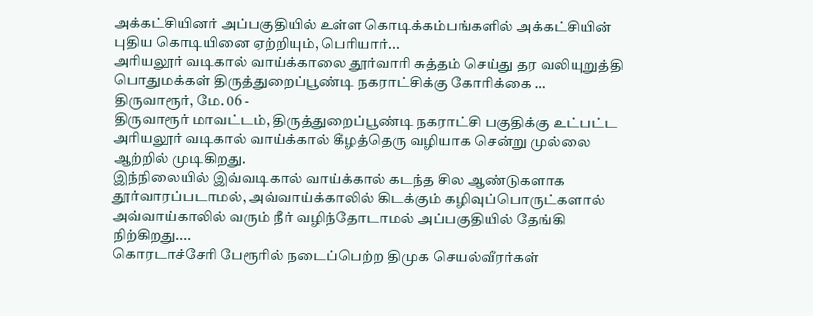அக்கட்சியினர் அப்பகுதியில் உள்ள கொடிக்கம்பங்களில் அக்கட்சியின் புதிய கொடியினை ஏற்றியும், பெரியார்...
அரியலூர் வடிகால் வாய்க்காலை தூர்வாரி சுத்தம் செய்து தர வலியுறுத்தி பொதுமக்கள் திருத்துறைப்பூண்டி நகராட்சிக்கு கோரிக்கை …
திருவாரூர், மே. 06 -
திருவாரூர் மாவட்டம், திருத்துறைப்பூண்டி நகராட்சி பகுதிக்கு உட்பட்ட அரியலூர் வடிகால் வாய்க்கால் கீழத்தெரு வழியாக சென்று முல்லை ஆற்றில் முடிகிறது.
இந்நிலையில் இவ்வடிகால் வாய்க்கால் கடந்த சில ஆண்டுகளாக தூர்வாரப்படாமல், அவ்வாய்க்காலில் கிடக்கும் கழிவுப்பொருட்களால் அவ்வாய்காலில் வரும் நீர் வழிந்தோடாமல் அப்பகுதியில் தேங்கி நிற்கிறது....
கொரடாச்சேரி பேரூரில் நடைப்பெற்ற திமுக செயல்வீரர்கள்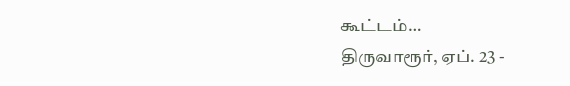கூட்டம்…
திருவாரூர், ஏப். 23 -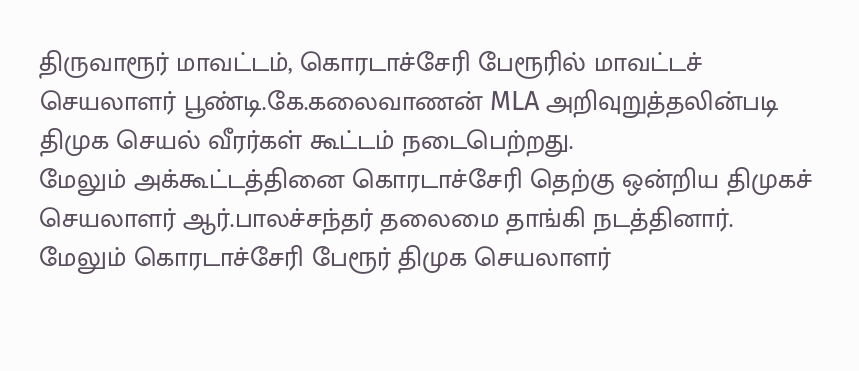திருவாரூர் மாவட்டம், கொரடாச்சேரி பேரூரில் மாவட்டச் செயலாளர் பூண்டி.கே.கலைவாணன் MLA அறிவுறுத்தலின்படி திமுக செயல் வீரர்கள் கூட்டம் நடைபெற்றது.
மேலும் அக்கூட்டத்தினை கொரடாச்சேரி தெற்கு ஒன்றிய திமுகச் செயலாளர் ஆர்.பாலச்சந்தர் தலைமை தாங்கி நடத்தினார். மேலும் கொரடாச்சேரி பேரூர் திமுக செயலாளர்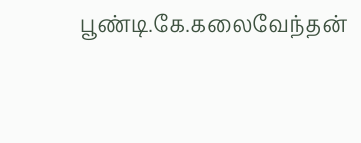பூண்டி.கே.கலைவேந்தன்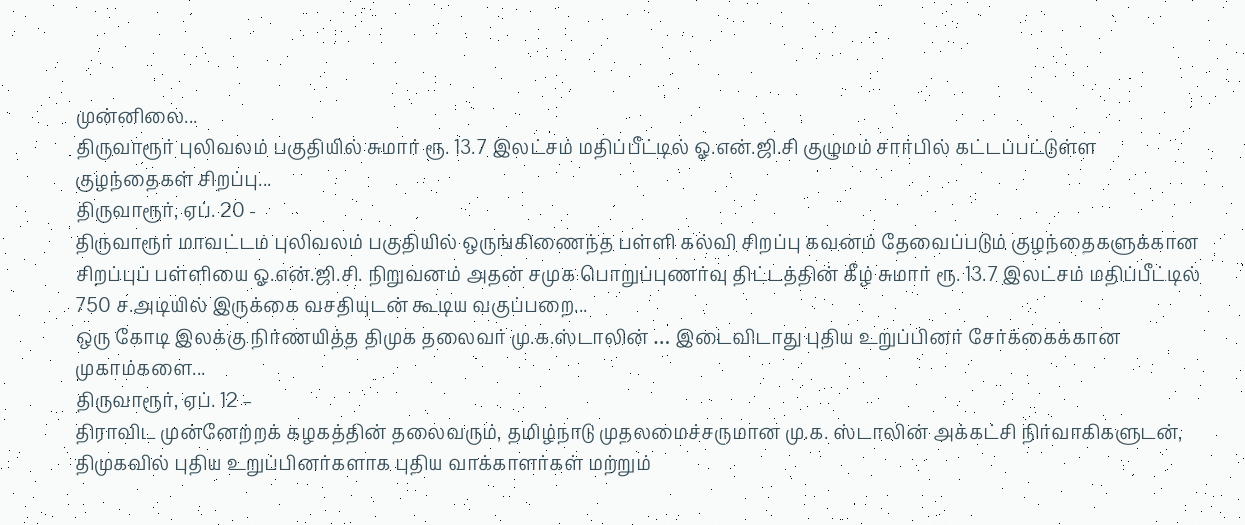முன்னிலை...
திருவாரூர் புலிவலம் பகுதியில் சுமார் ரூ. 13.7 இலட்சம் மதிப்பீட்டில் ஓ.என்.ஜி.சி குழுமம் சார்பில் கட்டப்பட்டுள்ள குழந்தைகள் சிறப்பு...
திருவாரூர், ஏப். 20 -
திருவாரூர் மாவட்டம் புலிவலம் பகுதியில் ஒருங்கிணைந்த பள்ளி கல்வி சிறப்பு கவனம் தேவைப்படும் குழந்தைகளுக்கான சிறப்புப் பள்ளியை ஓ.என்.ஜி.சி. நிறுவனம் அதன் சமுக பொறுப்புணர்வு திட்டத்தின் கீழ் சுமார் ரூ. 13.7 இலட்சம் மதிப்பீட்டில் 750 ச.அடியில் இருக்கை வசதியுடன் கூடிய வகுப்பறை...
ஒரு கோடி இலக்கு நிர்ணயித்த திமுக தலைவர் மு.க.ஸ்டாலின் … இடைவிடாது புதிய உறுப்பினர் சேர்க்கைக்கான முகாம்களை...
திருவாரூர், ஏப். 12 –
திராவிட முன்னேற்றக் கழகத்தின் தலைவரும், தமிழ்நாடு முதலமைச்சருமான மு.க. ஸ்டாலின் அக்கட்சி நிர்வாகிகளுடன், திமுகவில் புதிய உறுப்பினர்களாக புதிய வாக்காளர்கள் மற்றும்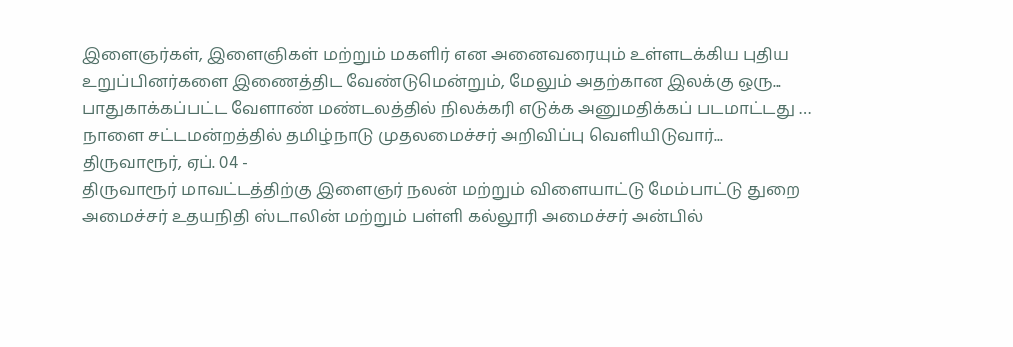இளைஞர்கள், இளைஞிகள் மற்றும் மகளிர் என அனைவரையும் உள்ளடக்கிய புதிய உறுப்பினர்களை இணைத்திட வேண்டுமென்றும், மேலும் அதற்கான இலக்கு ஒரு...
பாதுகாக்கப்பட்ட வேளாண் மண்டலத்தில் நிலக்கரி எடுக்க அனுமதிக்கப் படமாட்டது … நாளை சட்டமன்றத்தில் தமிழ்நாடு முதலமைச்சர் அறிவிப்பு வெளியிடுவார்...
திருவாரூர், ஏப். 04 -
திருவாரூர் மாவட்டத்திற்கு இளைஞர் நலன் மற்றும் விளையாட்டு மேம்பாட்டு துறை அமைச்சர் உதயநிதி ஸ்டாலின் மற்றும் பள்ளி கல்லூரி அமைச்சர் அன்பில்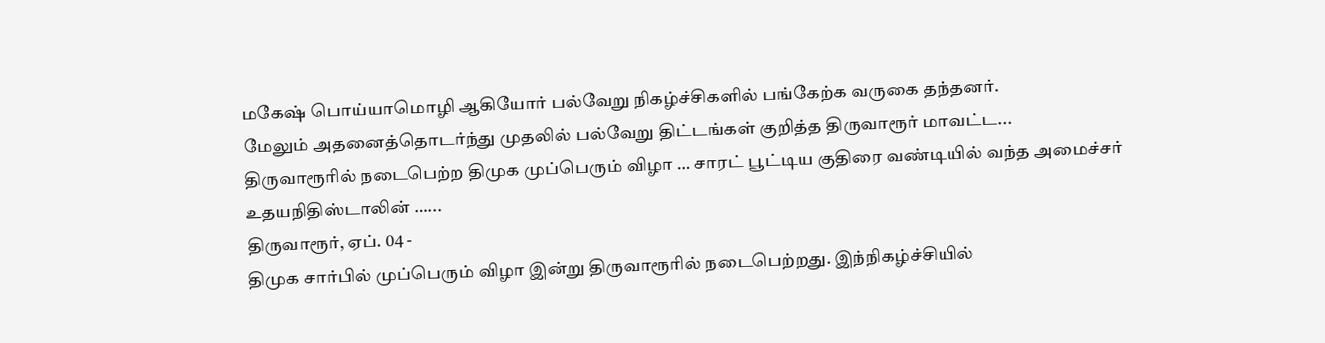மகேஷ் பொய்யாமொழி ஆகியோர் பல்வேறு நிகழ்ச்சிகளில் பங்கேற்க வருகை தந்தனர்.
மேலும் அதனைத்தொடர்ந்து முதலில் பல்வேறு திட்டங்கள் குறித்த திருவாரூர் மாவட்ட...
திருவாரூரில் நடைபெற்ற திமுக முப்பெரும் விழா … சாரட் பூட்டிய குதிரை வண்டியில் வந்த அமைச்சர் உதயநிதிஸ்டாலின் …...
திருவாரூர், ஏப். 04 -
திமுக சார்பில் முப்பெரும் விழா இன்று திருவாரூரில் நடைபெற்றது. இந்நிகழ்ச்சியில்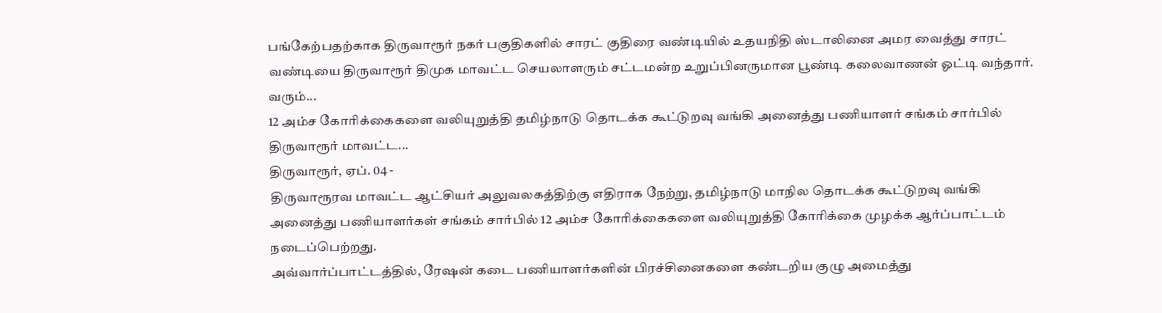பங்கேற்பதற்காக திருவாரூர் நகர் பகுதிகளில் சாரட் குதிரை வண்டியில் உதயநிதி ஸ்டாலினை அமர வைத்து சாரட் வண்டியை திருவாரூர் திமுக மாவட்ட செயலாளரும் சட்டமன்ற உறுப்பினருமான பூண்டி கலைவாணன் ஓட்டி வந்தார்.
வரும்...
12 அம்ச கோரிக்கைகளை வலியுறுத்தி தமிழ்நாடு தொடக்க கூட்டுறவு வங்கி அனைத்து பணியாளர் சங்கம் சார்பில் திருவாரூர் மாவட்ட...
திருவாரூர், ஏப். 04 -
திருவாரூரவ மாவட்ட ஆட்சியர் அலுவலகத்திற்கு எதிராக நேற்று, தமிழ்நாடு மாநில தொடக்க கூட்டுறவு வங்கி அனைத்து பணியாளர்கள் சங்கம் சார்பில் 12 அம்ச கோரிக்கைகளை வலியுறுத்தி கோரிக்கை முழக்க ஆர்ப்பாட்டம் நடைப்பெற்றது.
அவ்வார்ப்பாட்டத்தில், ரேஷன் கடை பணியாளர்களின் பிரச்சினைகளை கண்டறிய குழு அமைத்து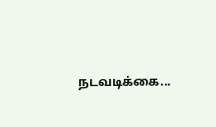நடவடிக்கை...